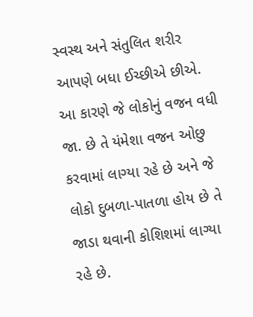સ્વસ્થ અને સંતુલિત શરીર આપણે બધા ઈચ્છીએ છીએ. આ કારણે જે લોકોનું વજન વધી જા. છે તે યંમેશા વજન ઓછુ કરવામાં લાગ્યા રહે છે અને જે લોકો દુબળા-પાતળા હોય છે તે જાડા થવાની કોશિશમાં લાગ્યા રહે છે.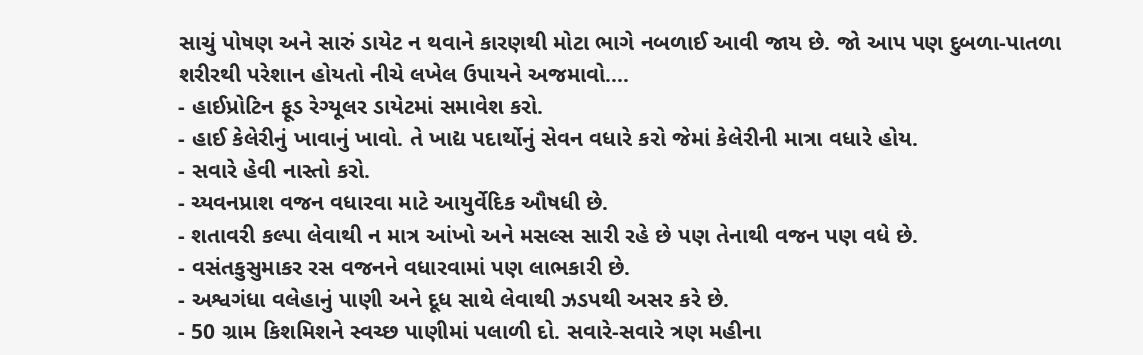સાચું પોષણ અને સારું ડાયેટ ન થવાને કારણથી મોટા ભાગે નબળાઈ આવી જાય છે. જો આપ પણ દુબળા-પાતળા શરીરથી પરેશાન હોયતો નીચે લખેલ ઉપાયને અજમાવો....
- હાઈપ્રોટિન ફૂડ રેગ્યૂલર ડાયેટમાં સમાવેશ કરો.
- હાઈ કેલેરીનું ખાવાનું ખાવો. તે ખાદ્ય પદાર્થોનું સેવન વધારે કરો જેમાં કેલેરીની માત્રા વધારે હોય.
- સવારે હેવી નાસ્તો કરો.
- ચ્યવનપ્રાશ વજન વધારવા માટે આયુર્વેદિક ઔષધી છે.
- શતાવરી કલ્પા લેવાથી ન માત્ર આંખો અને મસલ્સ સારી રહે છે પણ તેનાથી વજન પણ વધે છે.
- વસંતકુસુમાકર રસ વજનને વધારવામાં પણ લાભકારી છે.
- અશ્વગંધા વલેહાનું પાણી અને દૂધ સાથે લેવાથી ઝડપથી અસર કરે છે.
- 50 ગ્રામ કિશમિશને સ્વચ્છ પાણીમાં પલાળી દો. સવારે-સવારે ત્રણ મહીના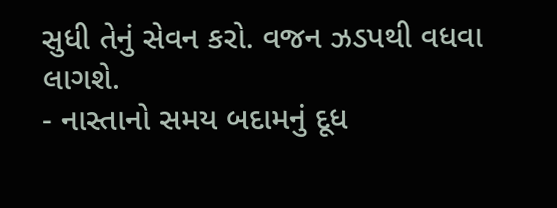સુધી તેનું સેવન કરો. વજન ઝડપથી વધવા લાગશે.
- નાસ્તાનો સમય બદામનું દૂધ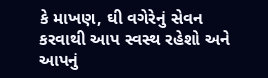કે માખણ, ઘી વગેરેનું સેવન કરવાથી આપ સ્વસ્થ રહેશો અને આપનું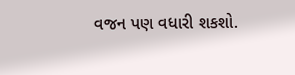વજન પણ વધારી શકશો.